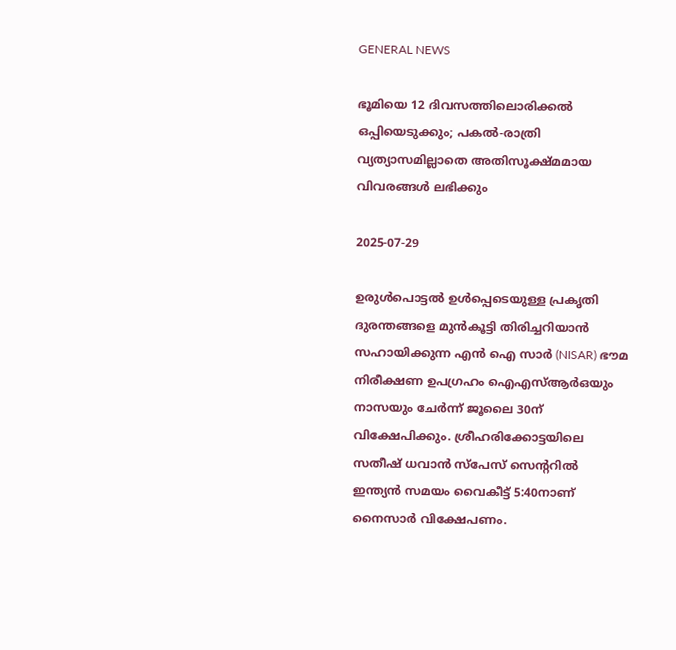GENERAL NEWS

ഭൂമിയെ 12 ദിവസത്തിലൊരിക്കല്‍ ഒപ്പിയെടുക്കും; പകല്‍-രാത്രി വ്യത്യാസമില്ലാതെ അതിസൂക്ഷ്മമായ വിവരങ്ങള്‍ ലഭിക്കും

2025-07-29

ഉരുള്‍പൊട്ടല്‍ ഉള്‍പ്പെടെയുള്ള പ്രകൃതി ദുരന്തങ്ങളെ മുന്‍കൂട്ടി തിരിച്ചറിയാന്‍ സഹായിക്കുന്ന എന്‍ ഐ സാര്‍ (NISAR) ഭൗമ നിരീക്ഷണ ഉപഗ്രഹം ഐഎസ്ആര്‍ഒയും നാസയും ചേര്‍ന്ന് ജൂലൈ 30ന് വിക്ഷേപിക്കും. ശ്രീഹരിക്കോട്ടയിലെ സതീഷ് ധവാന്‍ സ്‌പേസ് സെന്ററില്‍ ഇന്ത്യന്‍ സമയം വൈകീട്ട് 5:40നാണ് നൈസാര്‍ വിക്ഷേപണം.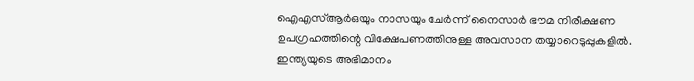ഐഎസ്ആര്‍ഒയും നാസയും ചേര്‍ന്ന് നൈസാര്‍ ഭൗമ നിരീക്ഷണ ഉപഗ്രഹത്തിന്റെ വിക്ഷേപണത്തിനുള്ള അവസാന തയ്യാറെടുപ്പുകളില്‍. ഇന്ത്യയുടെ അഭിമാനം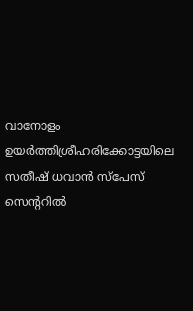വാനോളം ഉയര്‍ത്തിശ്രീഹരിക്കോട്ടയിലെ സതീഷ് ധവാന്‍ സ്‌പേസ് സെന്ററില്‍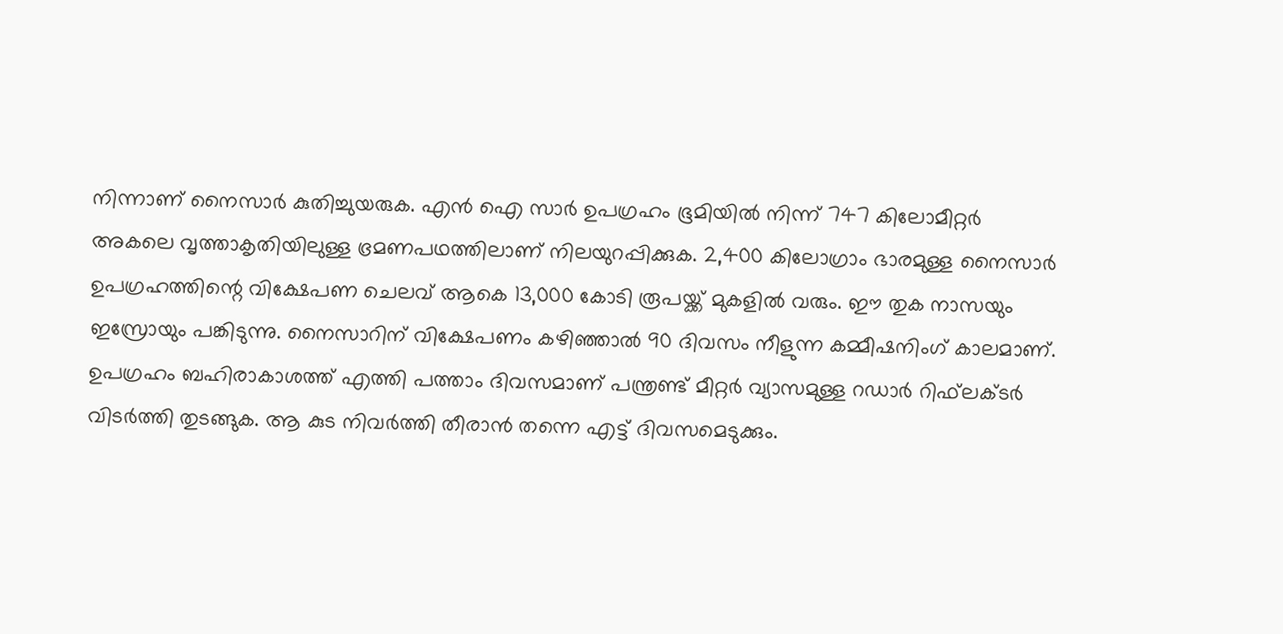നിന്നാണ് നൈസാര്‍ കുതിച്ചുയരുക. എന്‍ ഐ സാര്‍ ഉപഗ്രഹം ഭൂമിയില്‍ നിന്ന് 747 കിലോമീറ്റര്‍ അകലെ വൃത്താകൃതിയിലുള്ള ഭ്രമണപഥത്തിലാണ് നിലയുറപ്പിക്കുക. 2,400 കിലോഗ്രാം ഭാരമുള്ള നൈസാര്‍ ഉപഗ്രഹത്തിന്റെ വിക്ഷേപണ ചെലവ് ആകെ 13,000 കോടി രൂപയ്ക്ക് മുകളില്‍ വരും. ഈ തുക നാസയും ഇസ്രോയും പങ്കിടുന്നു. നൈസാറിന് വിക്ഷേപണം കഴിഞ്ഞാല്‍ 90 ദിവസം നീളുന്ന കമ്മീഷനിംഗ് കാലമാണ്. ഉപഗ്രഹം ബഹിരാകാശത്ത് എത്തി പത്താം ദിവസമാണ് പന്ത്രണ്ട് മീറ്റര്‍ വ്യാസമുള്ള റഡാര്‍ റിഫ്‌ലക്ടര്‍ വിടര്‍ത്തി തുടങ്ങുക. ആ കുട നിവര്‍ത്തി തീരാന്‍ തന്നെ എട്ട് ദിവസമെടുക്കും.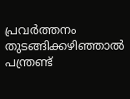പ്രവര്‍ത്തനം തുടങ്ങിക്കഴിഞ്ഞാല്‍ പന്ത്രണ്ട്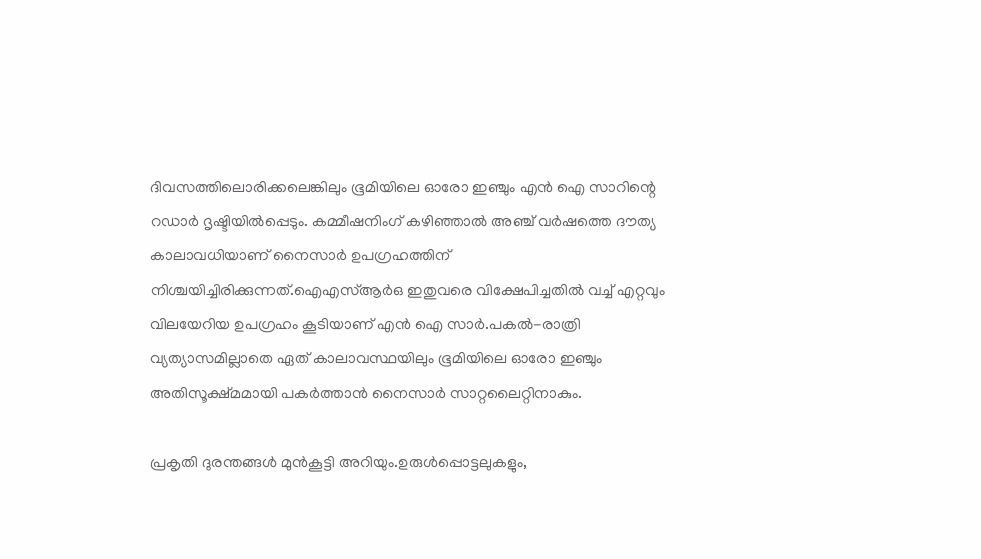ദിവസത്തിലൊരിക്കലെങ്കിലും ഭൂമിയിലെ ഓരോ ഇഞ്ചും എന്‍ ഐ സാറിന്റെ റഡാര്‍ ദൃഷ്ടിയില്‍പ്പെടും. കമ്മീഷനിംഗ് കഴിഞ്ഞാല്‍ അഞ്ച് വര്‍ഷത്തെ ദൗത്യ കാലാവധിയാണ് നൈസാര്‍ ഉപഗ്രഹത്തിന് നിശ്ചയിച്ചിരിക്കുന്നത്.ഐഎസ്ആര്‍ഒ ഇതുവരെ വിക്ഷേപിച്ചതില്‍ വച്ച് എറ്റവും വിലയേറിയ ഉപഗ്രഹം കൂടിയാണ് എന്‍ ഐ സാര്‍.പകല്‍-രാത്രി വ്യത്യാസമില്ലാതെ ഏത് കാലാവസ്ഥയിലും ഭൂമിയിലെ ഓരോ ഇഞ്ചും അതിസൂക്ഷ്മമായി പകര്‍ത്താന്‍ നൈസാര്‍ സാറ്റലൈറ്റിനാകും.

പ്രകൃതി ദുരന്തങ്ങള്‍ മുന്‍കൂട്ടി അറിയും.ഉരുള്‍പ്പൊട്ടലുകളും,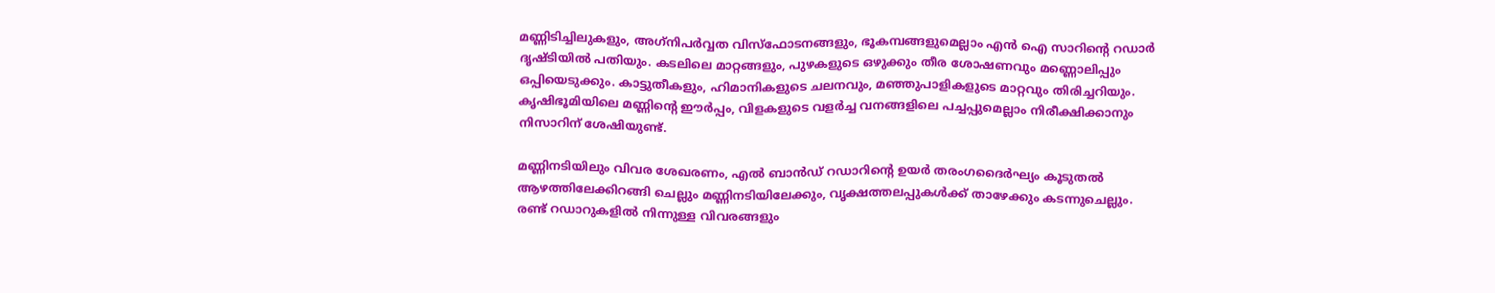മണ്ണിടിച്ചിലുകളും, അഗ്‌നിപര്‍വ്വത വിസ്‌ഫോടനങ്ങളും, ഭൂകമ്പങ്ങളുമെല്ലാം എന്‍ ഐ സാറിന്റെ റഡാര്‍ ദൃഷ്ടിയില്‍ പതിയും. കടലിലെ മാറ്റങ്ങളും, പുഴകളുടെ ഒഴുക്കും തീര ശോഷണവും മണ്ണൊലിപ്പും ഒപ്പിയെടുക്കും. കാട്ടുതീകളും, ഹിമാനികളുടെ ചലനവും, മഞ്ഞുപാളികളുടെ മാറ്റവും തിരിച്ചറിയും. കൃഷിഭൂമിയിലെ മണ്ണിന്റെ ഈര്‍പ്പം, വിളകളുടെ വളര്‍ച്ച വനങ്ങളിലെ പച്ചപ്പുമെല്ലാം നിരീക്ഷിക്കാനും നിസാറിന് ശേഷിയുണ്ട്.

മണ്ണിനടിയിലും വിവര ശേഖരണം, എല്‍ ബാന്‍ഡ് റഡാറിന്റെ ഉയര്‍ തരംഗദൈര്‍ഘ്യം കൂടുതല്‍ ആഴത്തിലേക്കിറങ്ങി ചെല്ലും മണ്ണിനടിയിലേക്കും, വൃക്ഷത്തലപ്പുകള്‍ക്ക് താഴേക്കും കടന്നുചെല്ലും. രണ്ട് റഡാറുകളില്‍ നിന്നുള്ള വിവരങ്ങളും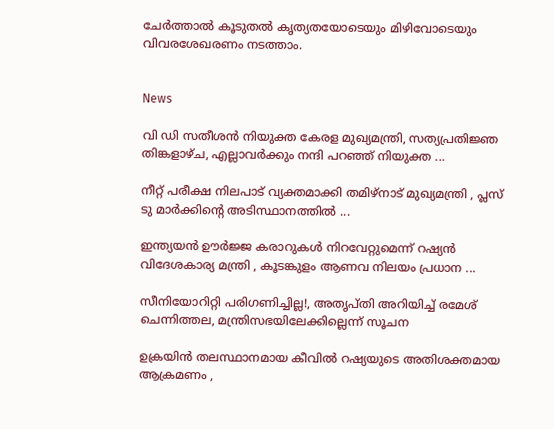ചേര്‍ത്താല്‍ കൂടുതല്‍ കൃത്യതയോടെയും മിഴിവോടെയും വിവരശേഖരണം നടത്താം.


News

വി ഡി സതീശന്‍ നിയുക്ത കേരള മുഖ്യമന്ത്രി, സത്യപ്രതിജ്ഞ തിങ്കളാഴ്ച, എല്ലാവര്‍ക്കും നന്ദി പറഞ്ഞ് നിയുക്ത ...

നീറ്റ് പരീക്ഷ നിലപാട് വ്യക്തമാക്കി തമിഴ്‌നാട് മുഖ്യമന്ത്രി , പ്ലസ് ടു മാര്‍ക്കിന്റെ അടിസ്ഥാനത്തില്‍ ...

ഇന്ത്യയന്‍ ഊര്‍ജ്ജ കരാറുകള്‍ നിറവേറ്റുമെന്ന് റഷ്യന്‍ വിദേശകാര്യ മന്ത്രി , കൂടങ്കുളം ആണവ നിലയം പ്രധാന ...

സീനിയോറിറ്റി പരിഗണിച്ചില്ല!, അതൃപ്തി അറിയിച്ച് രമേശ് ചെന്നിത്തല, മന്ത്രിസഭയിലേക്കില്ലെന്ന് സൂചന

ഉക്രയിന്‍ തലസ്ഥാനമായ കീവില്‍ റഷ്യയുടെ അതിശക്തമായ ആക്രമണം ,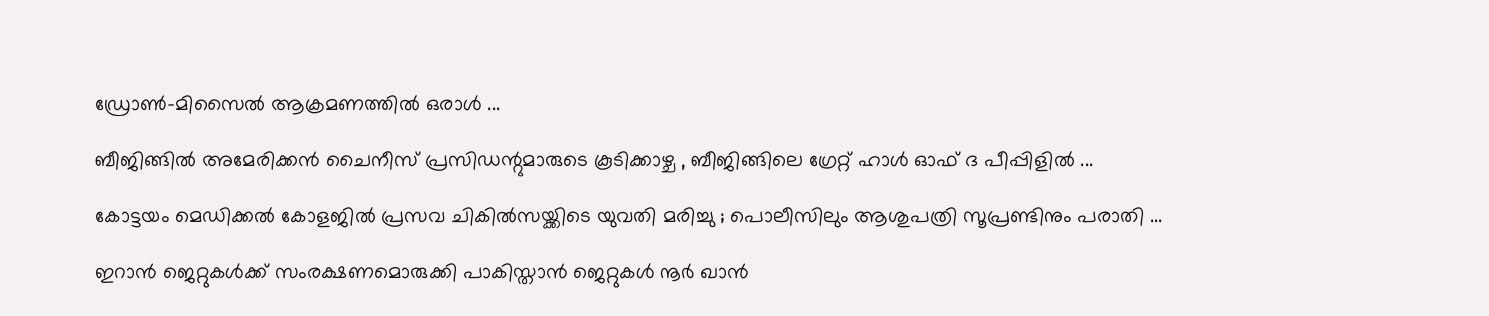ഡ്രോണ്‍-മിസൈല്‍ ആക്രമണത്തില്‍ ഒരാള്‍ ...

ബീജിങ്ങില്‍ അമേരിക്കന്‍ ചൈനീസ് പ്രസിഡന്റുമാരുടെ കൂടിക്കാഴ്ച , ബീജിങ്ങിലെ ഗ്രേറ്റ് ഹാള്‍ ഓഫ് ദ പീപ്പിളില്‍ ...

കോട്ടയം മെഡിക്കല്‍ കോളജില്‍ പ്രസവ ചികില്‍സയ്ക്കിടെ യുവതി മരിച്ചു ; പൊലീസിലും ആശുപത്രി സൂപ്രണ്ടിനും പരാതി ...

ഇറാന്‍ ജെറ്റുകള്‍ക്ക് സംരക്ഷണമൊരുക്കി പാകിസ്താന്‍ ജെറ്റുകള്‍ നൂര്‍ ഖാന്‍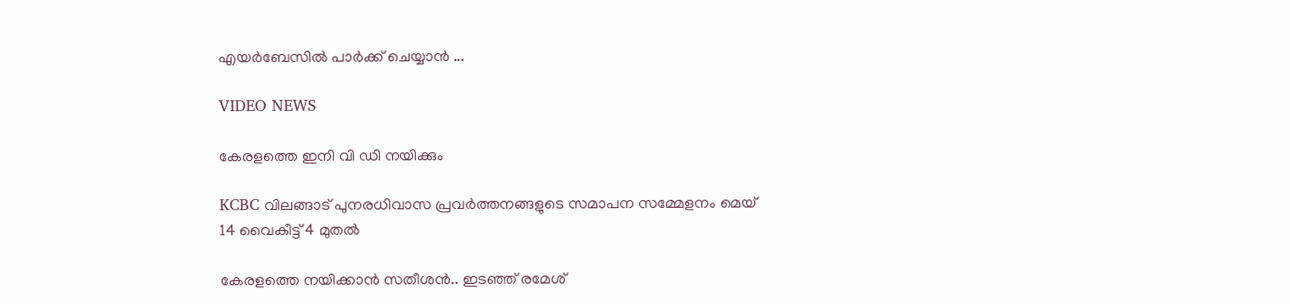എയര്‍ബേസില്‍ പാര്‍ക്ക് ചെയ്യാന്‍ ...

VIDEO NEWS

കേരളത്തെ ഇനി വി ഡി നയിക്കും

KCBC വിലങ്ങാട് പുനരധിവാസ പ്രവര്‍ത്തനങ്ങളുടെ സമാപന സമ്മേളനം മെയ് 14 വൈകീട്ട് 4 മുതല്‍

കേരളത്തെ നയിക്കാന്‍ സതീശന്‍.. ഇടഞ്ഞ് രമേശ്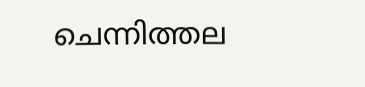ചെന്നിത്തല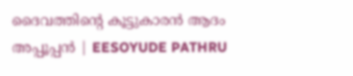ദൈവത്തിന്റെ കൂട്ടുകാരൻ ആദം അപ്പൂപ്പൻ | EESOYUDE PATHRU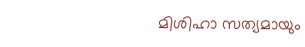മിശിഹാ സത്യമായും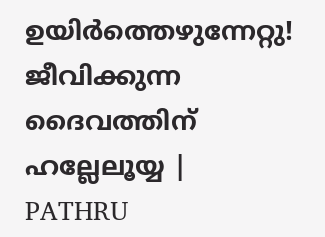ഉയിർത്തെഴുന്നേറ്റു! ജീവിക്കുന്ന ദൈവത്തിന് ഹല്ലേലൂയ്യ | PATHRU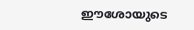ഈശോയുടെ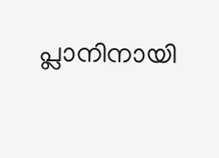പ്ലാനിനായി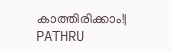കാത്തിരിക്കാം!| PATHRU